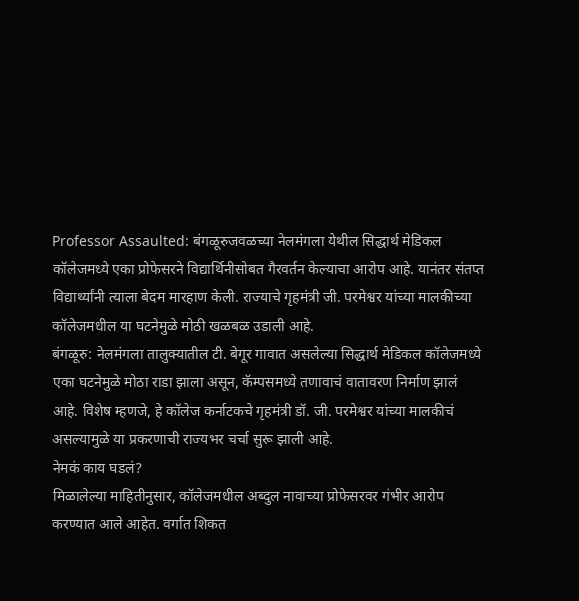Professor Assaulted: बंगळूरुजवळच्या नेलमंगला येथील सिद्धार्थ मेडिकल कॉलेजमध्ये एका प्रोफेसरने विद्यार्थिनीसोबत गैरवर्तन केल्याचा आरोप आहे. यानंतर संतप्त विद्यार्थ्यांनी त्याला बेदम मारहाण केली. राज्याचे गृहमंत्री जी. परमेश्वर यांच्या मालकीच्या कॉलेजमधील या घटनेमुळे मोठी खळबळ उडाली आहे.
बंगळूरु: नेलमंगला तालुक्यातील टी. बेगूर गावात असलेल्या सिद्धार्थ मेडिकल कॉलेजमध्ये एका घटनेमुळे मोठा राडा झाला असून, कॅम्पसमध्ये तणावाचं वातावरण निर्माण झालं आहे. विशेष म्हणजे, हे कॉलेज कर्नाटकचे गृहमंत्री डॉ. जी. परमेश्वर यांच्या मालकीचं असल्यामुळे या प्रकरणाची राज्यभर चर्चा सुरू झाली आहे.
नेमकं काय घडलं?
मिळालेल्या माहितीनुसार, कॉलेजमधील अब्दुल नावाच्या प्रोफेसरवर गंभीर आरोप करण्यात आले आहेत. वर्गात शिकत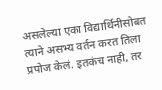असलेल्या एका विद्यार्थिनीसोबत त्याने असभ्य वर्तन करत तिला प्रपोज केलं. इतकंच नाही, तर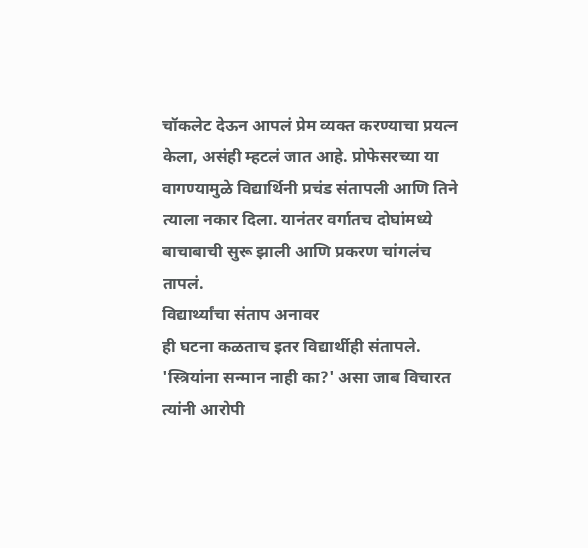चॉकलेट देऊन आपलं प्रेम व्यक्त करण्याचा प्रयत्न केला, असंही म्हटलं जात आहे. प्रोफेसरच्या या वागण्यामुळे विद्यार्थिनी प्रचंड संतापली आणि तिने त्याला नकार दिला. यानंतर वर्गातच दोघांमध्ये बाचाबाची सुरू झाली आणि प्रकरण चांगलंच तापलं.
विद्यार्थ्यांचा संताप अनावर
ही घटना कळताच इतर विद्यार्थीही संतापले. 'स्त्रियांना सन्मान नाही का?' असा जाब विचारत त्यांनी आरोपी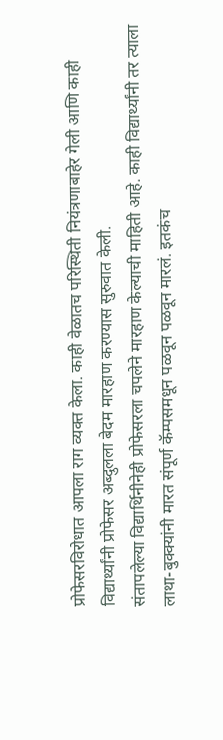प्रोफेसरविरोधात आपला राग व्यक्त केला. काही वेळातच परिस्थिती नियंत्रणाबाहेर गेली आणि काही विद्यार्थ्यांनी प्रोफेसर अब्दुलला बेदम मारहाण करण्यास सुरुवात केली.
संतापलेल्या विद्यार्थिनीनेही प्रोफेसरला चपलेने मारहाण केल्याची माहिती आहे. काही विद्यार्थ्यांनी तर त्याला लाथा-बुक्क्यांनी मारत संपूर्ण कॅम्पसमधून पळवून पळवून मारलं. इतकंच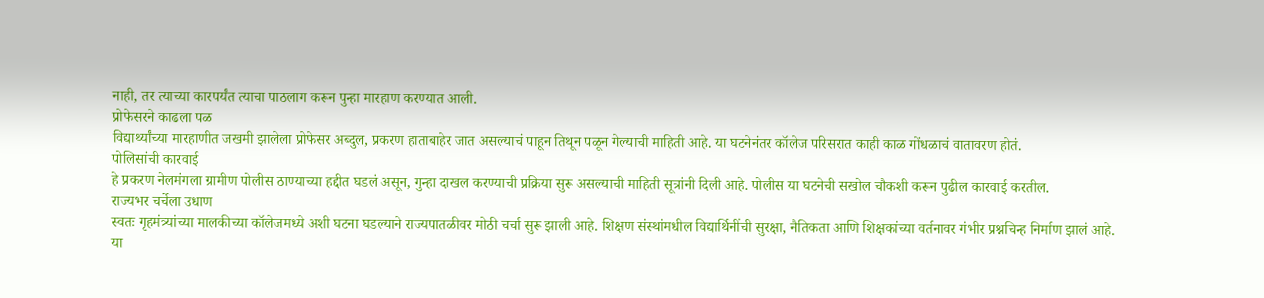नाही, तर त्याच्या कारपर्यंत त्याचा पाठलाग करून पुन्हा मारहाण करण्यात आली.
प्रोफेसरने काढला पळ
विद्यार्थ्यांच्या मारहाणीत जखमी झालेला प्रोफेसर अब्दुल, प्रकरण हाताबाहेर जात असल्याचं पाहून तिथून पळून गेल्याची माहिती आहे. या घटनेनंतर कॉलेज परिसरात काही काळ गोंधळाचं वातावरण होतं.
पोलिसांची कारवाई
हे प्रकरण नेलमंगला ग्रामीण पोलीस ठाण्याच्या हद्दीत घडलं असून, गुन्हा दाखल करण्याची प्रक्रिया सुरू असल्याची माहिती सूत्रांनी दिली आहे. पोलीस या घटनेची सखोल चौकशी करून पुढील कारवाई करतील.
राज्यभर चर्चेला उधाण
स्वतः गृहमंत्र्यांच्या मालकीच्या कॉलेजमध्ये अशी घटना घडल्याने राज्यपातळीवर मोठी चर्चा सुरू झाली आहे. शिक्षण संस्थांमधील विद्यार्थिनींची सुरक्षा, नैतिकता आणि शिक्षकांच्या वर्तनावर गंभीर प्रश्नचिन्ह निर्माण झालं आहे.
या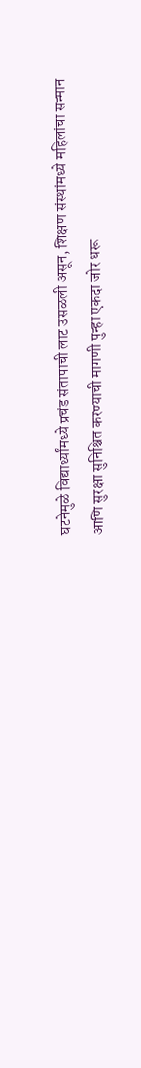घटनेमुळे विद्यार्थ्यांमध्ये प्रचंड संतापाची लाट उसळली असून, शिक्षण संस्थांमध्ये महिलांचा सन्मान आणि सुरक्षा सुनिश्चित करण्याची मागणी पुन्हा एकदा जोर धरू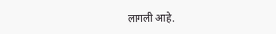लागली आहे.